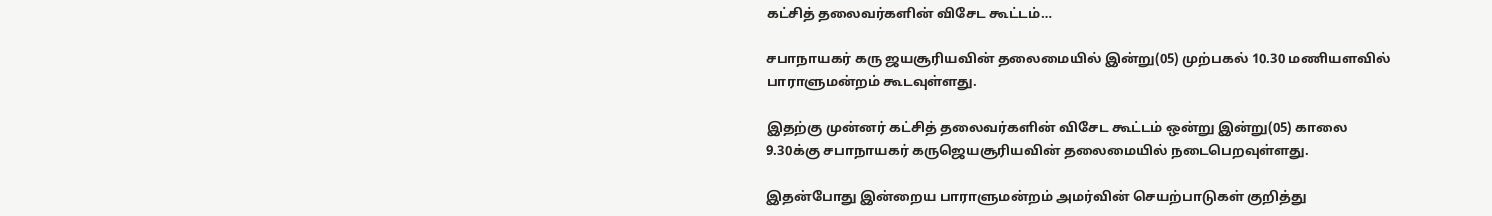கட்சித் தலைவர்களின் விசேட கூட்டம்…

சபாநாயகர் கரு ஜயசூரியவின் தலைமையில் இன்று(05) முற்பகல் 10.30 மணியளவில் பாராளுமன்றம் கூடவுள்ளது.

இதற்கு முன்னர் கட்சித் தலைவர்களின் விசேட கூட்டம் ஒன்று இன்று(05) காலை 9.30க்கு சபாநாயகர் கருஜெயசூரியவின் தலைமையில் நடைபெறவுள்ளது.

இதன்போது இன்றைய பாராளுமன்றம் அமர்வின் செயற்பாடுகள் குறித்து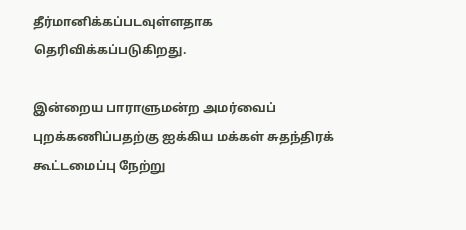தீர்மானிக்கப்படவுள்ளதாக தெரிவிக்கப்படுகிறது.

இன்றைய பாராளுமன்ற அமர்வைப் புறக்கணிப்பதற்கு ஐக்கிய மக்கள் சுதந்திரக் கூட்டமைப்பு நேற்று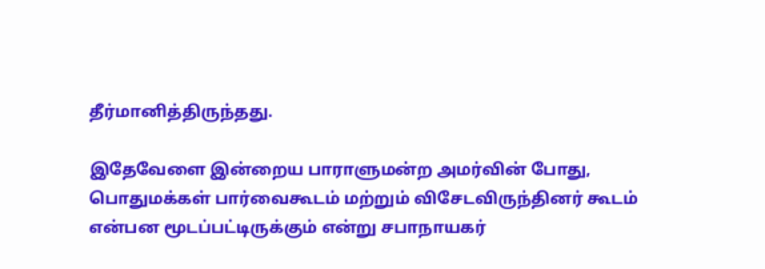தீர்மானித்திருந்தது.

இதேவேளை இன்றைய பாராளுமன்ற அமர்வின் போது, பொதுமக்கள் பார்வைகூடம் மற்றும் விசேடவிருந்தினர் கூடம் என்பன மூடப்பட்டிருக்கும் என்று சபாநாயகர்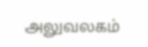அலுவலகம்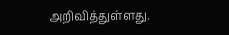அறிவித்துள்ளது.